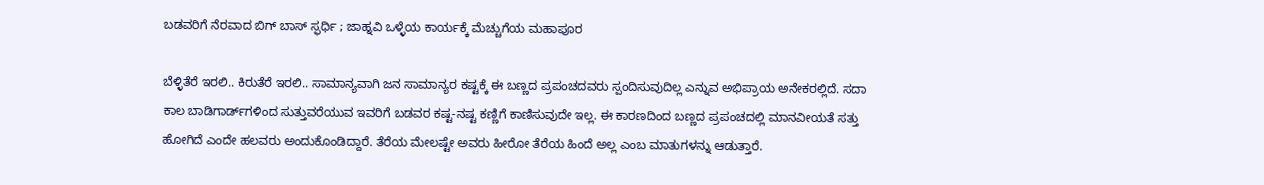ಬಡವರಿಗೆ ನೆರವಾದ ಬಿಗ್ ಬಾಸ್ ಸ್ಫರ್ಧಿ ; ಜಾಹ್ನವಿ ಒಳ್ಳೆಯ ಕಾರ್ಯಕ್ಕೆ ಮೆಚ್ಚುಗೆಯ ಮಹಾಪೂರ

ಬೆಳ್ಳಿತೆರೆ ಇರಲಿ.. ಕಿರುತೆರೆ ಇರಲಿ.. ಸಾಮಾನ್ಯವಾಗಿ ಜನ ಸಾಮಾನ್ಯರ ಕಷ್ಟಕ್ಕೆ ಈ ಬಣ್ಣದ ಪ್ರಪಂಚದವರು ಸ್ಪಂದಿಸುವುದಿಲ್ಲ ಎನ್ನುವ ಅಭಿಪ್ರಾಯ ಅನೇಕರಲ್ಲಿದೆ. ಸದಾ ಕಾಲ ಬಾಡಿಗಾರ್ಡ್‌ಗಳಿಂದ ಸುತ್ತುವರೆಯುವ ಇವರಿಗೆ ಬಡವರ ಕಷ್ಟ-ನಷ್ಟ ಕಣ್ಣಿಗೆ ಕಾಣಿಸುವುದೇ ಇಲ್ಲ. ಈ ಕಾರಣದಿಂದ ಬಣ್ಣದ ಪ್ರಪಂಚದಲ್ಲಿ ಮಾನವೀಯತೆ ಸತ್ತು ಹೋಗಿದೆ ಎಂದೇ ಹಲವರು ಅಂದುಕೊಂಡಿದ್ದಾರೆ. ತೆರೆಯ ಮೇಲಷ್ಟೇ ಅವರು ಹೀರೋ ತೆರೆಯ ಹಿಂದೆ ಅಲ್ಲ ಎಂಬ ಮಾತುಗಳನ್ನು ಆಡುತ್ತಾರೆ.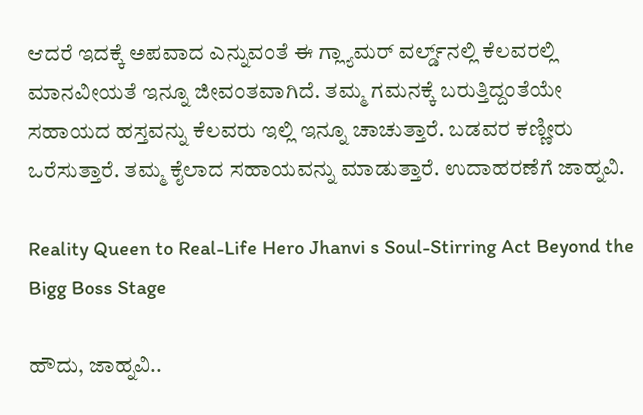ಆದರೆ ಇದಕ್ಕೆ ಅಪವಾದ ಎನ್ನುವಂತೆ ಈ ಗ್ಲ್ಯಾಮರ್ ವರ್ಲ್ಡ್‌ನಲ್ಲಿ ಕೆಲವರಲ್ಲಿ ಮಾನವೀಯತೆ ಇನ್ನೂ ಜೀವಂತವಾಗಿದೆ. ತಮ್ಮ ಗಮನಕ್ಕೆ ಬರುತ್ತಿದ್ದಂತೆಯೇ ಸಹಾಯದ ಹಸ್ತವನ್ನು ಕೆಲವರು ಇಲ್ಲಿ ಇನ್ನೂ ಚಾಚುತ್ತಾರೆ. ಬಡವರ ಕಣ್ಣೀರು ಒರೆಸುತ್ತಾರೆ. ತಮ್ಮ ಕೈಲಾದ ಸಹಾಯವನ್ನು ಮಾಡುತ್ತಾರೆ. ಉದಾಹರಣೆಗೆ ಜಾಹ್ನವಿ.

Reality Queen to Real-Life Hero Jhanvi s Soul-Stirring Act Beyond the Bigg Boss Stage

ಹೌದು, ಜಾಹ್ನವಿ..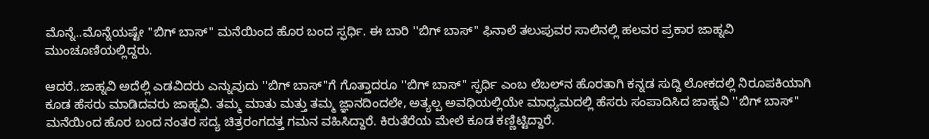ಮೊನ್ನೆ..ಮೊನ್ನೆಯಷ್ಟೇ ''ಬಿಗ್ ಬಾಸ್'' ಮನೆಯಿಂದ ಹೊರ ಬಂದ ಸ್ಫರ್ಧಿ. ಈ ಬಾರಿ ''ಬಿಗ್ ಬಾಸ್'' ಫಿನಾಲೆ ತಲುಪುವರ ಸಾಲಿನಲ್ಲಿ ಹಲವರ ಪ್ರಕಾರ ಜಾಹ್ನವಿ ಮುಂಚೂಣಿಯಲ್ಲಿದ್ದರು.

ಆದರೆ..ಜಾಹ್ನವಿ ಅದೆಲ್ಲಿ ಎಡವಿದರು ಎನ್ನುವುದು ''ಬಿಗ್ ಬಾಸ್‌''ಗೆ ಗೊತ್ತಾದರೂ ''ಬಿಗ್ ಬಾಸ್'' ಸ್ಫರ್ಧಿ ಎಂಬ ಲೆಬಲ್‌ನ ಹೊರತಾಗಿ ಕನ್ನಡ ಸುದ್ದಿ ಲೋಕದಲ್ಲಿ ನಿರೂಪಕಿಯಾಗಿ ಕೂಡ ಹೆಸರು ಮಾಡಿದವರು ಜಾಹ್ನವಿ. ತಮ್ಮ ಮಾತು ಮತ್ತು ತಮ್ಮ ಜ್ಞಾನದಿಂದಲೇ, ಅತ್ಯಲ್ಪ ಅವಧಿಯಲ್ಲಿಯೇ ಮಾಧ್ಯಮದಲ್ಲಿ ಹೆಸರು ಸಂಪಾದಿಸಿದ ಜಾಹ್ನವಿ ''ಬಿಗ್ ಬಾಸ್'' ಮನೆಯಿಂದ ಹೊರ ಬಂದ ನಂತರ ಸದ್ಯ ಚಿತ್ರರಂಗದತ್ತ ಗಮನ ವಹಿಸಿದ್ದಾರೆ. ಕಿರುತೆರೆಯ ಮೇಲೆ ಕೂಡ ಕಣ್ಣಿಟ್ಟಿದ್ದಾರೆ.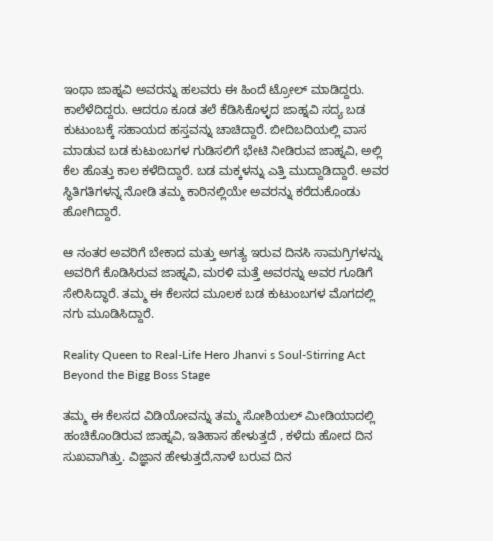ಇಂಥಾ ಜಾಹ್ನವಿ ಅವರನ್ನು ಹಲವರು ಈ ಹಿಂದೆ ಟ್ರೋಲ್ ಮಾಡಿದ್ದರು. ಕಾಲೆಳೆದಿದ್ದರು. ಆದರೂ ಕೂಡ ತಲೆ ಕೆಡಿಸಿಕೊಳ್ಳದ ಜಾಹ್ನವಿ ಸದ್ಯ ಬಡ ಕುಟುಂಬಕ್ಕೆ ಸಹಾಯದ ಹಸ್ತವನ್ನು ಚಾಚಿದ್ದಾರೆ. ಬೀದಿಬದಿಯಲ್ಲಿ ವಾಸ ಮಾಡುವ ಬಡ ಕುಟುಂಬಗಳ ಗುಡಿಸಲಿಗೆ ಭೇಟಿ ನೀಡಿರುವ ಜಾಹ್ನವಿ, ಅಲ್ಲಿ ಕೆಲ ಹೊತ್ತು ಕಾಲ ಕಳೆದಿದ್ದಾರೆ. ಬಡ ಮಕ್ಕಳನ್ನು ಎತ್ತಿ ಮುದ್ದಾಡಿದ್ದಾರೆ. ಅವರ ಸ್ಥಿತಿಗತಿಗಳನ್ನ ನೋಡಿ ತಮ್ಮ ಕಾರಿನಲ್ಲಿಯೇ ಅವರನ್ನು ಕರೆದುಕೊಂಡು ಹೋಗಿದ್ದಾರೆ.

ಆ ನಂತರ ಅವರಿಗೆ ಬೇಕಾದ ಮತ್ತು ಅಗತ್ಯ ಇರುವ ದಿನಸಿ ಸಾಮಗ್ರಿಗಳನ್ನು ಅವರಿಗೆ ಕೊಡಿಸಿರುವ ಜಾಹ್ನವಿ, ಮರಳಿ ಮತ್ತೆ ಅವರನ್ನು ಅವರ ಗೂಡಿಗೆ ಸೇರಿಸಿದ್ಧಾರೆ. ತಮ್ಮ ಈ ಕೆಲಸದ ಮೂಲಕ ಬಡ ಕುಟುಂಬಗಳ ಮೊಗದಲ್ಲಿ ನಗು ಮೂಡಿಸಿದ್ದಾರೆ.

Reality Queen to Real-Life Hero Jhanvi s Soul-Stirring Act Beyond the Bigg Boss Stage

ತಮ್ಮ ಈ ಕೆಲಸದ ವಿಡಿಯೋವನ್ನು ತಮ್ಮ ಸೋಶಿಯಲ್ ಮೀಡಿಯಾದಲ್ಲಿ ಹಂಚಿಕೊಂಡಿರುವ ಜಾಹ್ನವಿ, ಇತಿಹಾಸ ಹೇಳುತ್ತದೆ , ಕಳೆದು ಹೋದ ದಿನ ಸುಖವಾಗಿತ್ತು. ವಿಜ್ಞಾನ ಹೇಳುತ್ತದೆ,ನಾಳೆ ಬರುವ ದಿನ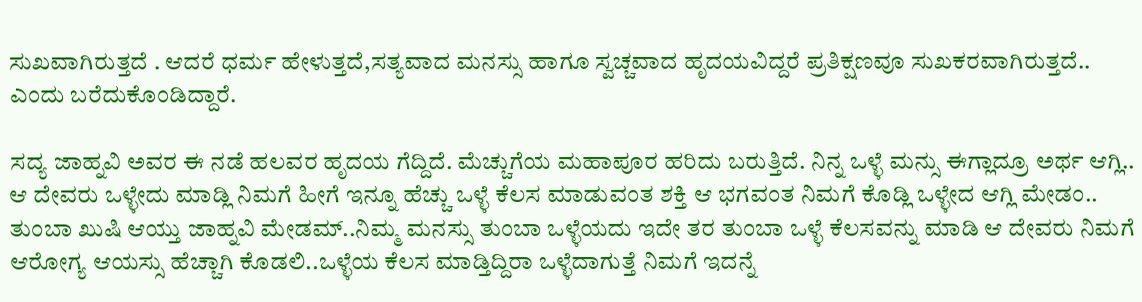ಸುಖವಾಗಿರುತ್ತದೆ . ಆದರೆ ಧರ್ಮ ಹೇಳುತ್ತದೆ,ಸತ್ಯವಾದ ಮನಸ್ಸು ಹಾಗೂ ಸ್ವಚ್ಚವಾದ ಹೃದಯವಿದ್ದರೆ ಪ್ರತಿಕ್ಷಣವೂ ಸುಖಕರವಾಗಿರುತ್ತದೆ.. ಎಂದು ಬರೆದುಕೊಂಡಿದ್ದಾರೆ.

ಸದ್ಯ ಜಾಹ್ನವಿ ಅವರ ಈ ನಡೆ ಹಲವರ ಹೃದಯ ಗೆದ್ದಿದೆ. ಮೆಚ್ಚುಗೆಯ ಮಹಾಪೂರ ಹರಿದು ಬರುತ್ತಿದೆ. ನಿನ್ನ ಒಳ್ಳೆ ಮನ್ಸು ಈಗ್ಲಾದ್ರೂ ಅರ್ಥ ಆಗ್ಲಿ.. ಆ ದೇವರು ಒಳ್ಳೇದು ಮಾಡ್ಲಿ ನಿಮಗೆ ಹೀಗೆ ಇನ್ನೂ ಹೆಚ್ಚು ಒಳ್ಳೆ ಕೆಲಸ ಮಾಡುವಂತ ಶಕ್ತಿ ಆ ಭಗವಂತ ನಿಮಗೆ ಕೊಡ್ಲಿ ಒಳ್ಳೇದ ಆಗ್ಲಿ ಮೇಡಂ.. ತುಂಬಾ ಖುಷಿ ಆಯ್ತು ಜಾಹ್ನವಿ ಮೇಡಮ್..ನಿಮ್ಮ ಮನಸ್ಸು ತುಂಬಾ ಒಳ್ಳೆಯದು ಇದೇ ತರ ತುಂಬಾ ಒಳ್ಳೆ ಕೆಲಸವನ್ನು ಮಾಡಿ ಆ ದೇವರು ನಿಮಗೆ ಆರೋಗ್ಯ ಆಯಸ್ಸು ಹೆಚ್ಚಾಗಿ ಕೊಡಲಿ..ಒಳ್ಳೆಯ ಕೆಲಸ ಮಾಡ್ತಿದ್ದಿರಾ ಒಳ್ಳೆದಾಗುತ್ತೆ ನಿಮಗೆ ಇದನ್ನೆ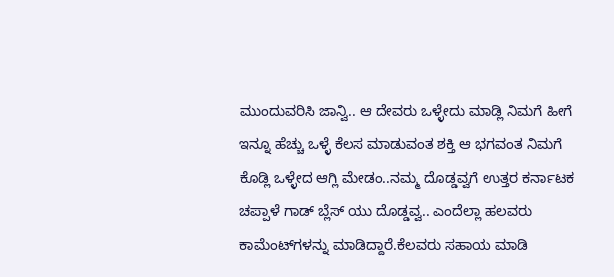ಮುಂದುವರಿಸಿ ಜಾನ್ವಿ.. ಆ ದೇವರು ಒಳ್ಳೇದು ಮಾಡ್ಲಿ ನಿಮಗೆ ಹೀಗೆ ಇನ್ನೂ ಹೆಚ್ಚು ಒಳ್ಳೆ ಕೆಲಸ ಮಾಡುವಂತ ಶಕ್ತಿ ಆ ಭಗವಂತ ನಿಮಗೆ ಕೊಡ್ಲಿ ಒಳ್ಳೇದ ಆಗ್ಲಿ ಮೇಡಂ..ನಮ್ಮ ದೊಡ್ಡವ್ವಗೆ ಉತ್ತರ ಕರ್ನಾಟಕ ಚಪ್ಪಾಳೆ ಗಾಡ್ ಬ್ಲೆಸ್ ಯು ದೊಡ್ಡವ್ವ.. ಎಂದೆಲ್ಲಾ ಹಲವರು ಕಾಮೆಂಟ್‌ಗಳನ್ನು ಮಾಡಿದ್ದಾರೆ.ಕೆಲವರು ಸಹಾಯ ಮಾಡಿ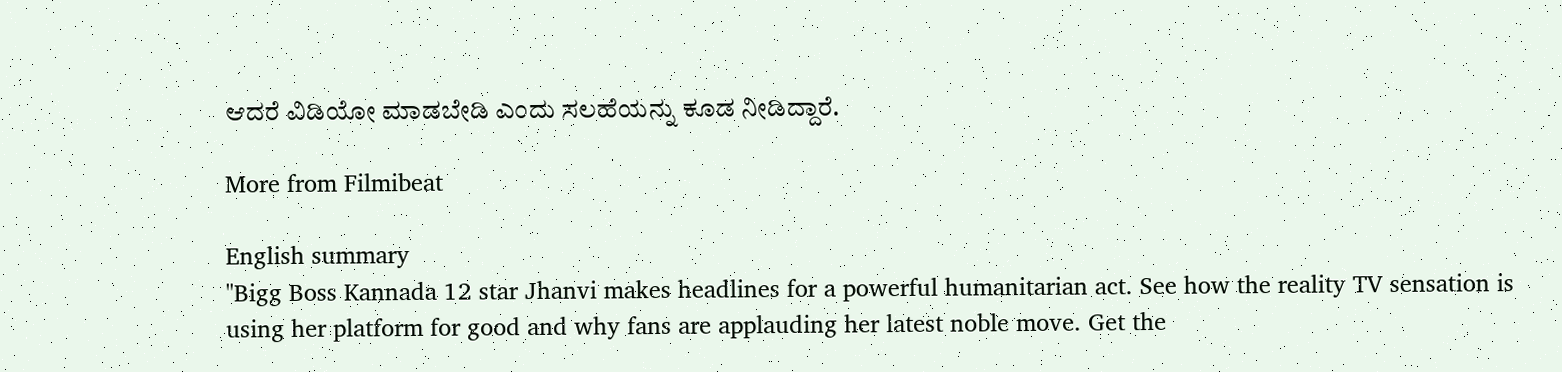ಆದರೆ ವಿಡಿಯೋ ಮಾಡಬೇಡಿ ಎಂದು ಸಲಹೆಯನ್ನು ಕೂಡ ನೀಡಿದ್ದಾರೆ.

More from Filmibeat

English summary
"Bigg Boss Kannada 12 star Jhanvi makes headlines for a powerful humanitarian act. See how the reality TV sensation is using her platform for good and why fans are applauding her latest noble move. Get the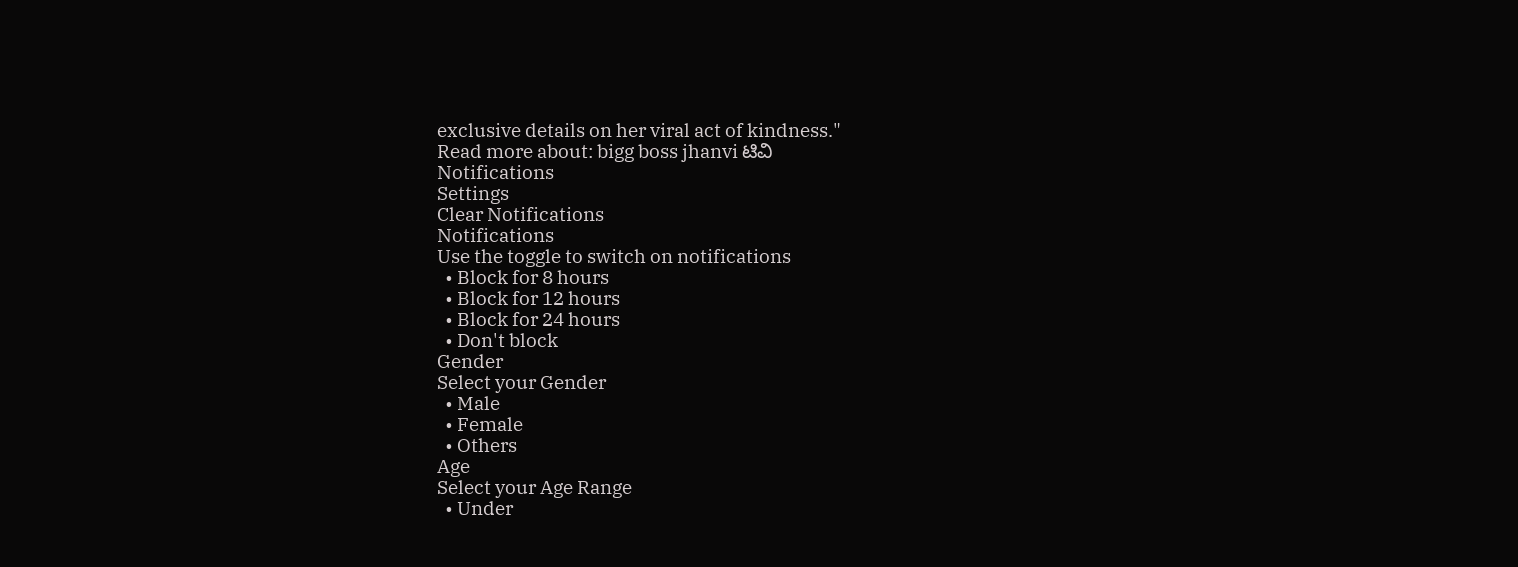exclusive details on her viral act of kindness."
Read more about: bigg boss jhanvi ಟಿವಿ
Notifications
Settings
Clear Notifications
Notifications
Use the toggle to switch on notifications
  • Block for 8 hours
  • Block for 12 hours
  • Block for 24 hours
  • Don't block
Gender
Select your Gender
  • Male
  • Female
  • Others
Age
Select your Age Range
  • Under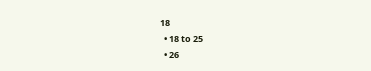18
  • 18 to 25
  • 26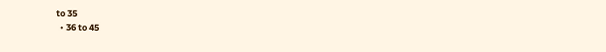to 35
  • 36 to 45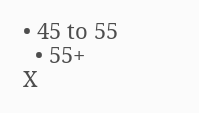• 45 to 55
  • 55+
X